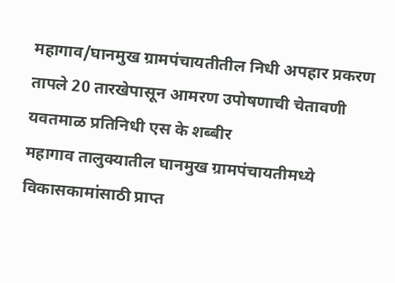महागाव/घानमुख ग्रामपंचायतीतील निधी अपहार प्रकरण तापले 20 तारखेपासून आमरण उपोषणाची चेतावणी
यवतमाळ प्रतिनिधी एस के शब्बीर
महागाव तालुक्यातील घानमुख ग्रामपंचायतीमध्ये विकासकामांसाठी प्राप्त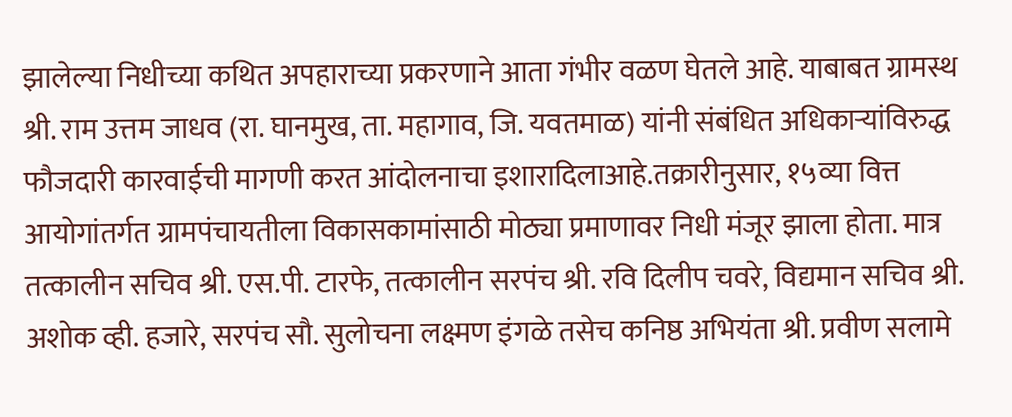झालेल्या निधीच्या कथित अपहाराच्या प्रकरणाने आता गंभीर वळण घेतले आहे. याबाबत ग्रामस्थ श्री. राम उत्तम जाधव (रा. घानमुख, ता. महागाव, जि. यवतमाळ) यांनी संबंधित अधिकाऱ्यांविरुद्ध फौजदारी कारवाईची मागणी करत आंदोलनाचा इशारादिलाआहे.तक्रारीनुसार, १५व्या वित्त आयोगांतर्गत ग्रामपंचायतीला विकासकामांसाठी मोठ्या प्रमाणावर निधी मंजूर झाला होता. मात्र तत्कालीन सचिव श्री. एस.पी. टारफे, तत्कालीन सरपंच श्री. रवि दिलीप चवरे, विद्यमान सचिव श्री. अशोक व्ही. हजारे, सरपंच सौ. सुलोचना लक्ष्मण इंगळे तसेच कनिष्ठ अभियंता श्री. प्रवीण सलामे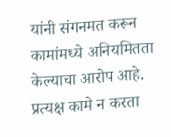यांनी संगनमत करून कामांमध्ये अनियमितता केल्याचा आरोप आहे. प्रत्यक्ष कामे न करता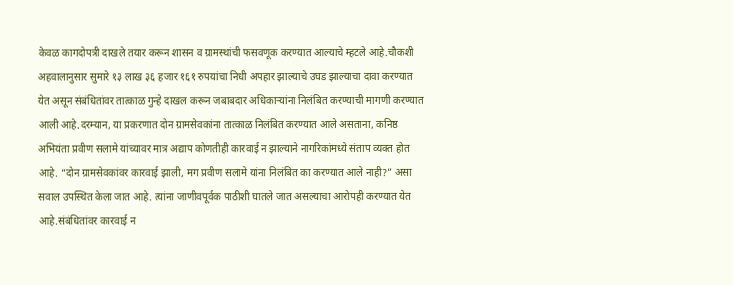केवळ कागदोपत्री दाखले तयार करून शासन व ग्रामस्थांची फसवणूक करण्यात आल्याचे म्हटले आहे.चौकशी अहवालानुसार सुमारे १३ लाख ३६ हजार १६१ रुपयांचा निधी अपहार झाल्याचे उघड झाल्याचा दावा करण्यात येत असून संबंधितांवर तात्काळ गुन्हे दाखल करून जबाबदार अधिकाऱ्यांना निलंबित करण्याची मागणी करण्यात आली आहे.दरम्यान, या प्रकरणात दोन ग्रामसेवकांना तात्काळ निलंबित करण्यात आले असताना, कनिष्ठ अभियंता प्रवीण सलामे यांच्यावर मात्र अद्याप कोणतीही कारवाई न झाल्याने नागरिकांमध्ये संताप व्यक्त होत आहे. “दोन ग्रामसेवकांवर कारवाई झाली, मग प्रवीण सलामे यांना निलंबित का करण्यात आले नाही?” असा सवाल उपस्थित केला जात आहे. त्यांना जाणीवपूर्वक पाठीशी घातले जात असल्याचा आरोपही करण्यात येत आहे.संबंधितांवर कारवाई न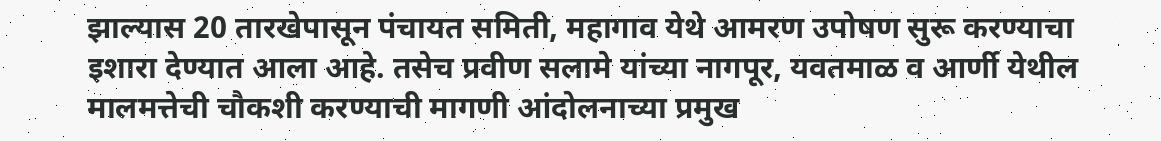झाल्यास 20 तारखेपासून पंचायत समिती, महागाव येथे आमरण उपोषण सुरू करण्याचा इशारा देण्यात आला आहे. तसेच प्रवीण सलामे यांच्या नागपूर, यवतमाळ व आर्णी येथील मालमत्तेची चौकशी करण्याची मागणी आंदोलनाच्या प्रमुख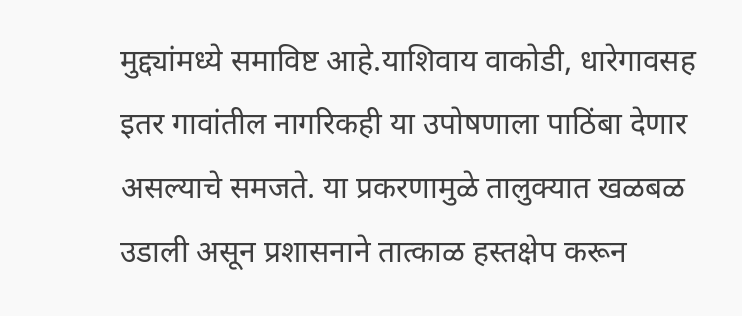मुद्द्यांमध्ये समाविष्ट आहे.याशिवाय वाकोडी, धारेगावसह इतर गावांतील नागरिकही या उपोषणाला पाठिंबा देणार असल्याचे समजते. या प्रकरणामुळे तालुक्यात खळबळ उडाली असून प्रशासनाने तात्काळ हस्तक्षेप करून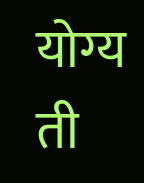योग्य ती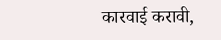कारवाई करावी,